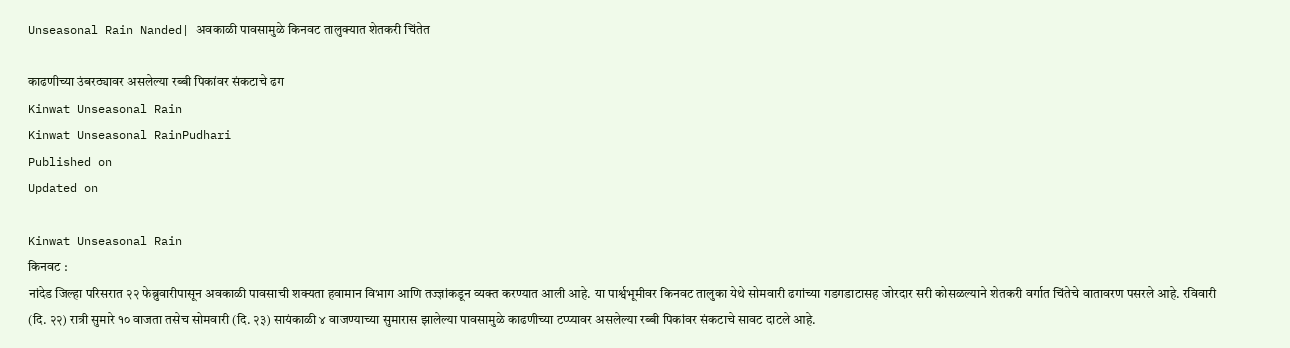Unseasonal Rain Nanded| अवकाळी पावसामुळे किनवट तालुक्यात शेतकरी चिंतेत

काढणीच्या उंबरठ्यावर असलेल्या रब्बी पिकांवर संकटाचे ढग
Kinwat Unseasonal Rain
Kinwat Unseasonal RainPudhari
Published on
Updated on

Kinwat Unseasonal Rain
किनवट :
नांदेड जिल्हा परिसरात २२ फेब्रुवारीपासून अवकाळी पावसाची शक्यता हवामान विभाग आणि तज्ज्ञांकडून व्यक्त करण्यात आली आहे. या पार्श्वभूमीवर किनवट तालुका येथे सोमवारी ढगांच्या गडगडाटासह जोरदार सरी कोसळल्याने शेतकरी वर्गात चिंतेचे वातावरण पसरले आहे. रविवारी (दि. २२) रात्री सुमारे १० वाजता तसेच सोमवारी (दि. २३) सायंकाळी ४ वाजण्याच्या सुमारास झालेल्या पावसामुळे काढणीच्या टप्प्यावर असलेल्या रब्बी पिकांवर संकटाचे सावट दाटले आहे.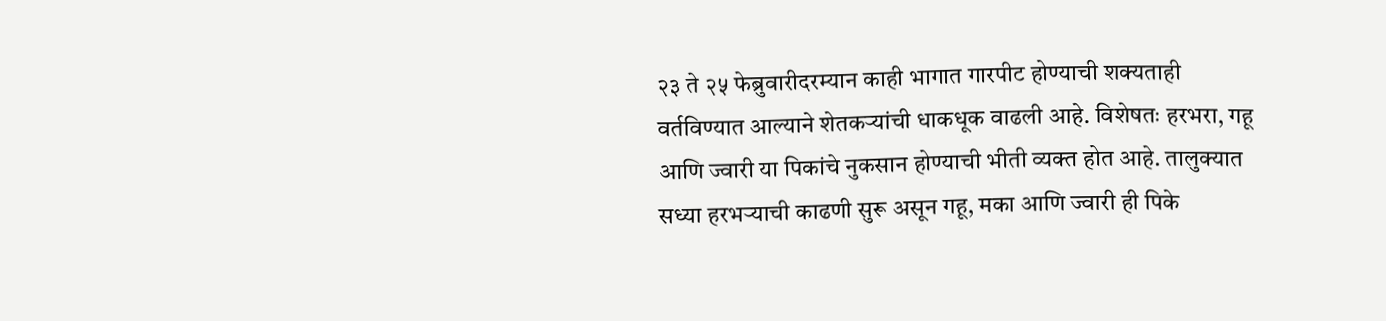२३ ते २५ फेब्रुवारीदरम्यान काही भागात गारपीट होण्याची शक्यताही वर्तविण्यात आल्याने शेतकऱ्यांची धाकधूक वाढली आहे. विशेषतः हरभरा, गहू आणि ज्वारी या पिकांचे नुकसान होण्याची भीती व्यक्त होत आहे. तालुक्यात सध्या हरभऱ्याची काढणी सुरू असून गहू, मका आणि ज्वारी ही पिके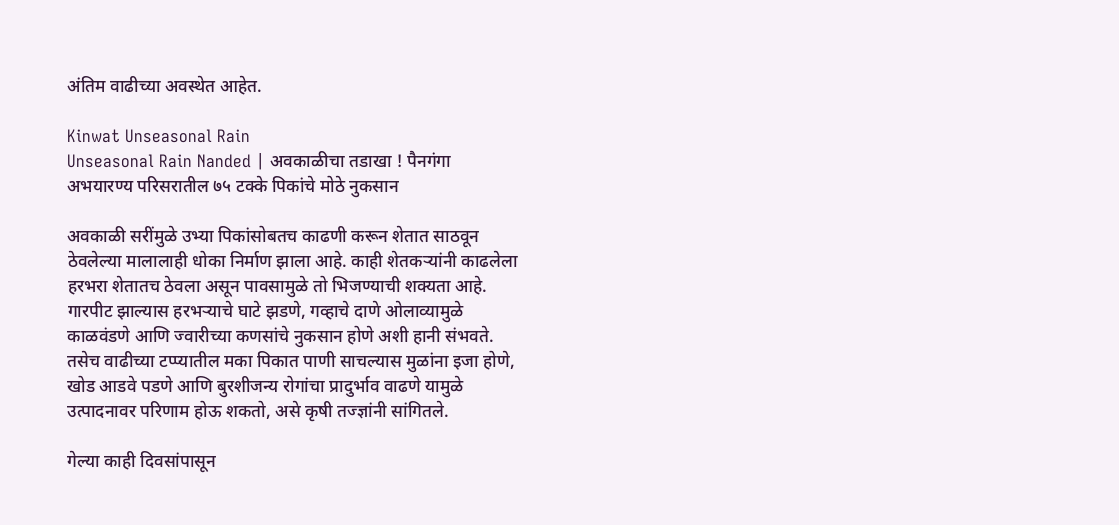अंतिम वाढीच्या अवस्थेत आहेत.

Kinwat Unseasonal Rain
Unseasonal Rain Nanded | अवकाळीचा तडाखा ! पैनगंगा अभयारण्य परिसरातील ७५ टक्के पिकांचे मोठे नुकसान

अवकाळी सरींमुळे उभ्या पिकांसोबतच काढणी करून शेतात साठवून ठेवलेल्या मालालाही धोका निर्माण झाला आहे. काही शेतकऱ्यांनी काढलेला हरभरा शेतातच ठेवला असून पावसामुळे तो भिजण्याची शक्यता आहे. गारपीट झाल्यास हरभऱ्याचे घाटे झडणे, गव्हाचे दाणे ओलाव्यामुळे काळवंडणे आणि ज्वारीच्या कणसांचे नुकसान होणे अशी हानी संभवते. तसेच वाढीच्या टप्प्यातील मका पिकात पाणी साचल्यास मुळांना इजा होणे, खोड आडवे पडणे आणि बुरशीजन्य रोगांचा प्रादुर्भाव वाढणे यामुळे उत्पादनावर परिणाम होऊ शकतो, असे कृषी तज्ज्ञांनी सांगितले.

गेल्या काही दिवसांपासून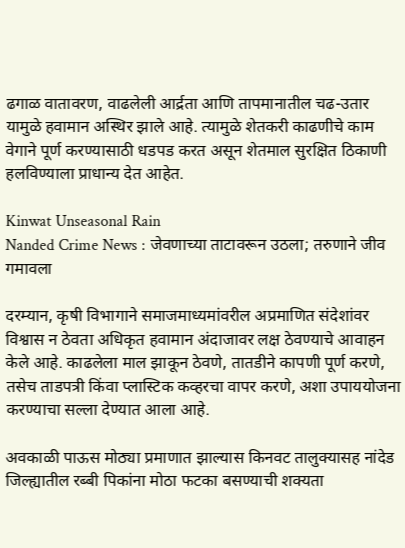ढगाळ वातावरण, वाढलेली आर्द्रता आणि तापमानातील चढ-उतार यामुळे हवामान अस्थिर झाले आहे. त्यामुळे शेतकरी काढणीचे काम वेगाने पूर्ण करण्यासाठी धडपड करत असून शेतमाल सुरक्षित ठिकाणी हलविण्याला प्राधान्य देत आहेत.

Kinwat Unseasonal Rain
Nanded Crime News : जेवणाच्या ताटावरून उठला; तरुणाने जीव गमावला

दरम्यान, कृषी विभागाने समाजमाध्यमांवरील अप्रमाणित संदेशांवर विश्वास न ठेवता अधिकृत हवामान अंदाजावर लक्ष ठेवण्याचे आवाहन केले आहे. काढलेला माल झाकून ठेवणे, तातडीने कापणी पूर्ण करणे, तसेच ताडपत्री किंवा प्लास्टिक कव्हरचा वापर करणे, अशा उपाययोजना करण्याचा सल्ला देण्यात आला आहे.

अवकाळी पाऊस मोठ्या प्रमाणात झाल्यास किनवट तालुक्यासह नांदेड जिल्ह्यातील रब्बी पिकांना मोठा फटका बसण्याची शक्यता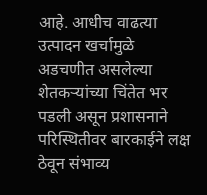आहे. आधीच वाढत्या उत्पादन खर्चामुळे अडचणीत असलेल्या शेतकऱ्यांच्या चिंतेत भर पडली असून प्रशासनाने परिस्थितीवर बारकाईने लक्ष ठेवून संभाव्य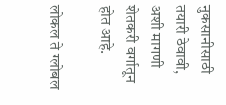नुकसानीसाठी तयारी ठेवावी, अशी मागणी शेतकरी वर्गातून होत आहे.

लोकल ते ग्लोबल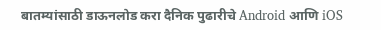बातम्यांसाठी डाऊनलोड करा दैनिक पुढारीचे Android आणि iOS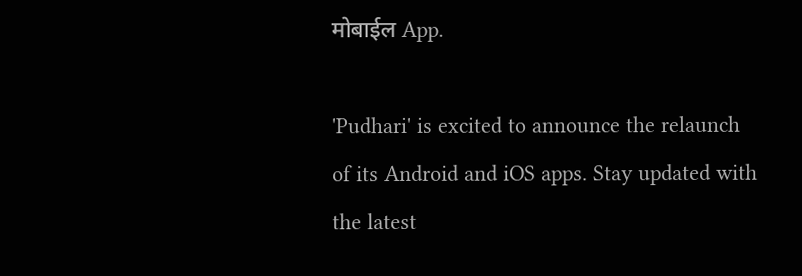मोबाईल App.

'Pudhari' is excited to announce the relaunch of its Android and iOS apps. Stay updated with the latest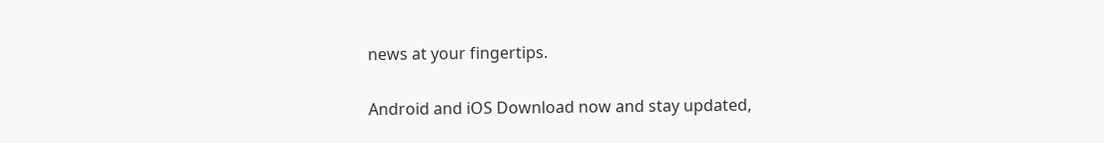news at your fingertips.

Android and iOS Download now and stay updated,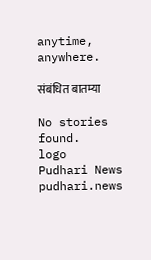anytime, anywhere.

संबंधित बातम्या

No stories found.
logo
Pudhari News
pudhari.news